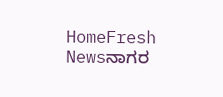HomeFresh Newsನಾಗರ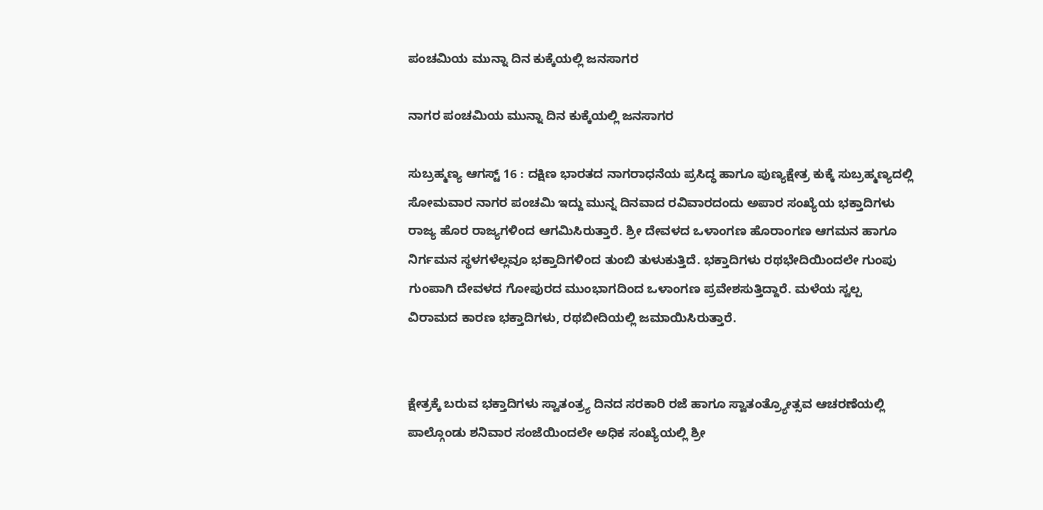ಪಂಚಮಿಯ ಮುನ್ನಾ ದಿನ ಕುಕ್ಕೆಯಲ್ಲಿ ಜನಸಾಗರ

ನಾಗರ ಪಂಚಮಿಯ ಮುನ್ನಾ ದಿನ ಕುಕ್ಕೆಯಲ್ಲಿ ಜನಸಾಗರ

ಸುಬ್ರಹ್ಮಣ್ಯ ಆಗಸ್ಟ್ 16 : ದಕ್ಷಿಣ ಭಾರತದ ನಾಗರಾಧನೆಯ ಪ್ರಸಿದ್ಧ ಹಾಗೂ ಪುಣ್ಯಕ್ಷೇತ್ರ ಕುಕ್ಕೆ ಸುಬ್ರಹ್ಮಣ್ಯದಲ್ಲಿ ಸೋಮವಾರ ನಾಗರ ಪಂಚಮಿ ಇದ್ದು ಮುನ್ನ ದಿನವಾದ ರವಿವಾರದಂದು ಅಪಾರ ಸಂಖ್ಯೆಯ ಭಕ್ತಾದಿಗಳು ರಾಜ್ಯ ಹೊರ ರಾಜ್ಯಗಳಿಂದ ಆಗಮಿಸಿರುತ್ತಾರೆ. ಶ್ರೀ ದೇವಳದ ಒಳಾಂಗಣ ಹೊರಾಂಗಣ ಆಗಮನ ಹಾಗೂ ನಿರ್ಗಮನ ಸ್ಥಳಗಳೆಲ್ಲವೂ ಭಕ್ತಾದಿಗಳಿಂದ ತುಂಬಿ ತುಳುಕುತ್ತಿದೆ. ಭಕ್ತಾದಿಗಳು ರಥಭೇದಿಯಿಂದಲೇ ಗುಂಪು ಗುಂಪಾಗಿ ದೇವಳದ ಗೋಪುರದ ಮುಂಭಾಗದಿಂದ ಒಳಾಂಗಣ ಪ್ರವೇಶಸುತ್ತಿದ್ದಾರೆ. ಮಳೆಯ ಸ್ವಲ್ಪ ವಿರಾಮದ ಕಾರಣ ಭಕ್ತಾದಿಗಳು, ರಥಬೀದಿಯಲ್ಲಿ ಜಮಾಯಿಸಿರುತ್ತಾರೆ.


ಕ್ಷೇತ್ರಕ್ಕೆ ಬರುವ ಭಕ್ತಾದಿಗಳು ಸ್ವಾತಂತ್ರ್ಯ ದಿನದ ಸರಕಾರಿ ರಜೆ ಹಾಗೂ ಸ್ವಾತಂತ್ರ್ಯೋತ್ಸವ ಆಚರಣೆಯಲ್ಲಿ ಪಾಲ್ಗೊಂಡು ಶನಿವಾರ ಸಂಜೆಯಿಂದಲೇ ಅಧಿಕ ಸಂಖ್ಯೆಯಲ್ಲಿ ಶ್ರೀ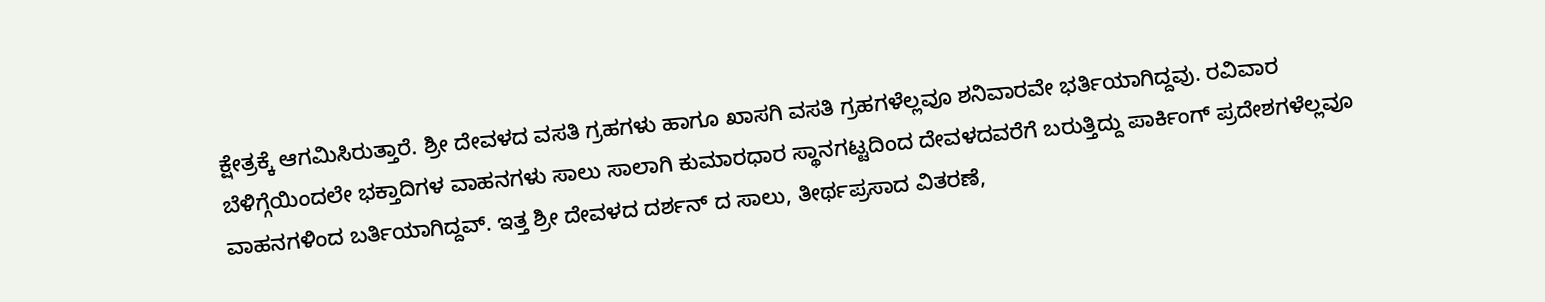ಕ್ಷೇತ್ರಕ್ಕೆ ಆಗಮಿಸಿರುತ್ತಾರೆ. ಶ್ರೀ ದೇವಳದ ವಸತಿ ಗ್ರಹಗಳು ಹಾಗೂ ಖಾಸಗಿ ವಸತಿ ಗ್ರಹಗಳೆಲ್ಲವೂ ಶನಿವಾರವೇ ಭರ್ತಿಯಾಗಿದ್ದವು. ರವಿವಾರ ಬೆಳಿಗ್ಗೆಯಿಂದಲೇ ಭಕ್ತಾದಿಗಳ ವಾಹನಗಳು ಸಾಲು ಸಾಲಾಗಿ ಕುಮಾರಧಾರ ಸ್ಥಾನಗಟ್ಟದಿಂದ ದೇವಳದವರೆಗೆ ಬರುತ್ತಿದ್ದು ಪಾರ್ಕಿಂಗ್ ಪ್ರದೇಶಗಳೆಲ್ಲವೂ ವಾಹನಗಳಿಂದ ಬರ್ತಿಯಾಗಿದ್ದವ್. ಇತ್ತ ಶ್ರೀ ದೇವಳದ ದರ್ಶನ್ ದ ಸಾಲು, ತೀರ್ಥಪ್ರಸಾದ ವಿತರಣೆ,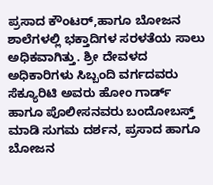ಪ್ರಸಾದ ಕೌಂಟರ್,ಹಾಗೂ ಬೋಜನ ಶಾಲೆಗಳಲ್ಲಿ ಭಕ್ತಾದಿಗಳ ಸರಳತೆಯ ಸಾಲು ಅಧಿಕವಾಗಿತ್ತು. ಶ್ರೀ ದೇವಳದ ಅಧಿಕಾರಿಗಳು ಸಿಬ್ಬಂದಿ ವರ್ಗದವರು ಸೆಕ್ಯೂರಿಟಿ ಅವರು ಹೋಂ ಗಾರ್ಡ್ ಹಾಗೂ ಪೊಲೀಸನವರು ಬಂದೋಬಸ್ತ್
ಮಾಡಿ ಸುಗಮ ದರ್ಶನ, ಪ್ರಸಾದ ಹಾಗೂ ಬೋಜನ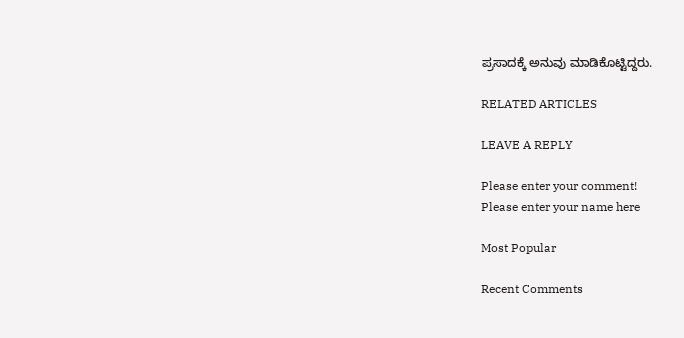ಪ್ರಸಾದಕ್ಕೆ ಅನುವು ಮಾಡಿಕೊಟ್ಟಿದ್ದರು.

RELATED ARTICLES

LEAVE A REPLY

Please enter your comment!
Please enter your name here

Most Popular

Recent Comments